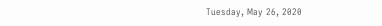Tuesday, May 26, 2020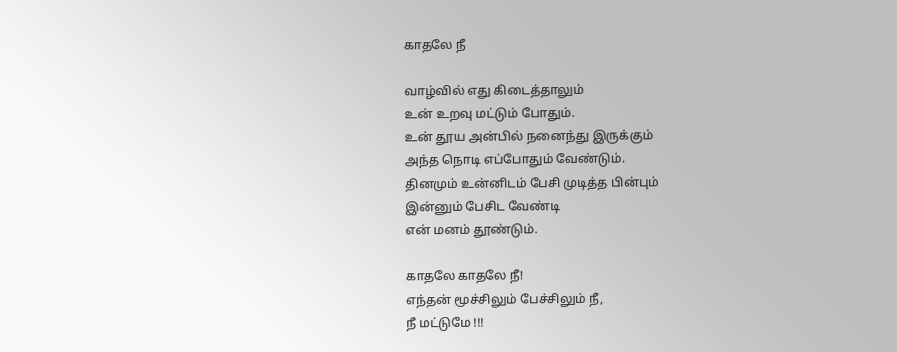காதலே நீ

வாழ்வில் எது கிடைத்தாலும்
உன் உறவு மட்டும் போதும்.
உன் தூய அன்பில் நனைந்து இருக்கும்
அந்த நொடி எப்போதும் வேண்டும்.
தினமும் உன்னிடம் பேசி முடித்த பின்பும்
இன்னும் பேசிட வேண்டி
என் மனம் தூண்டும்.

காதலே காதலே நீ!
எந்தன் மூச்சிலும் பேச்சிலும் நீ,
நீ மட்டுமே !!!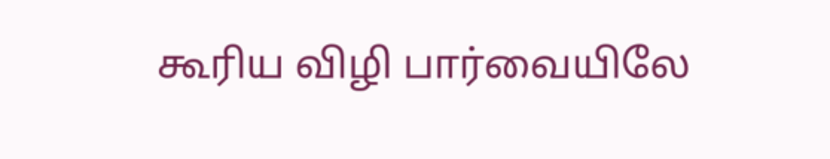கூரிய விழி பார்வையிலே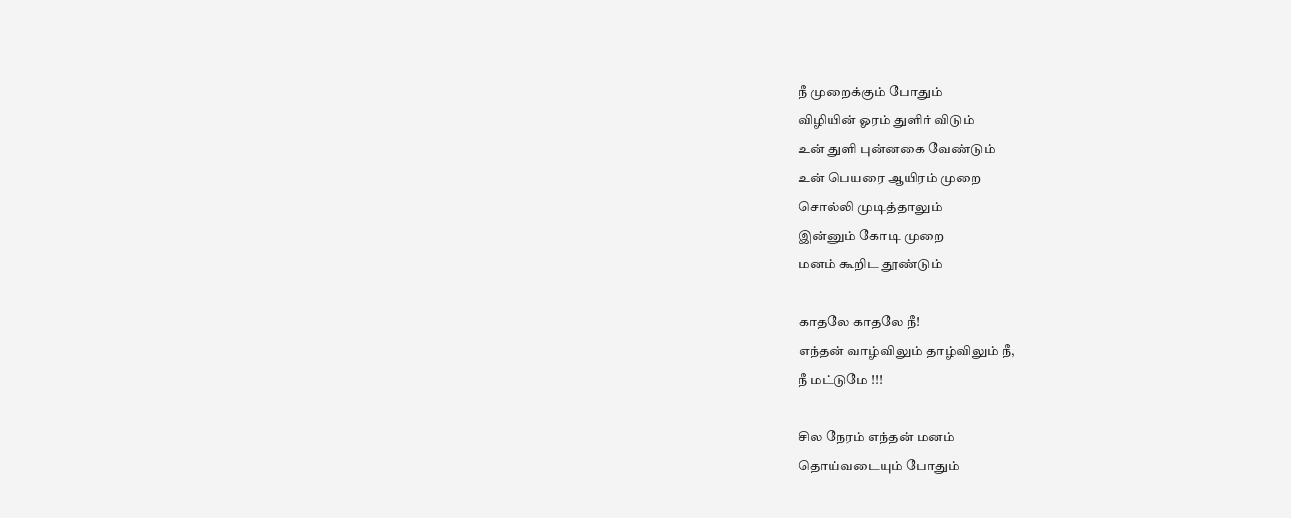நீ முறைக்கும் போதும்
விழியின் ஓரம் துளிர் விடும்
உன் துளி புன்னகை வேண்டும்
உன் பெயரை ஆயிரம் முறை
சொல்லி முடித்தாலும்
இன்னும் கோடி முறை
மனம் கூறிட தூண்டும்

காதலே காதலே நீ!
எந்தன் வாழ்விலும் தாழ்விலும் நீ,
நீ மட்டுமே !!!

சில நேரம் எந்தன் மனம்
தொய்வடையும் போதும்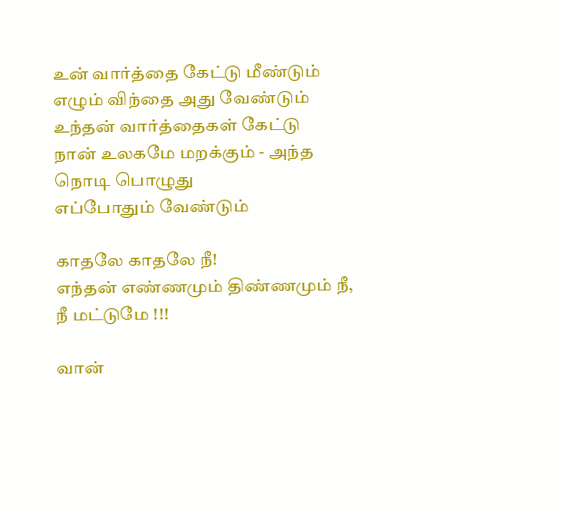உன் வார்த்தை கேட்டு மீண்டும்
எழும் விந்தை அது வேண்டும்
உந்தன் வார்த்தைகள் கேட்டு
நான் உலகமே மறக்கும் - அந்த
நொடி பொழுது
எப்போதும் வேண்டும்

காதலே காதலே நீ!
எந்தன் எண்ணமும் திண்ணமும் நீ,
நீ மட்டுமே !!!

வான்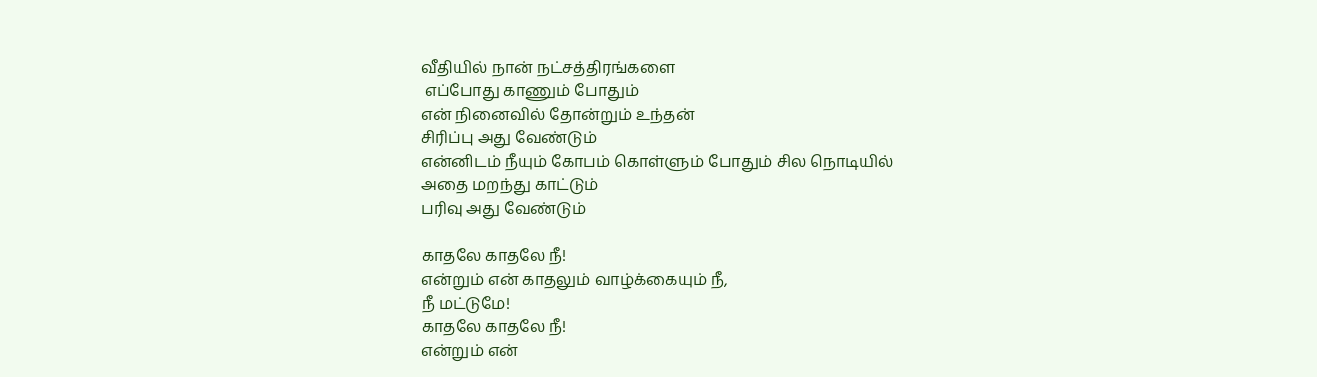வீதியில் நான் நட்சத்திரங்களை
 எப்போது காணும் போதும்
என் நினைவில் தோன்றும் உந்தன்
சிரிப்பு அது வேண்டும்
என்னிடம் நீயும் கோபம் கொள்ளும் போதும் சில நொடியில்
அதை மறந்து காட்டும்
பரிவு அது வேண்டும்

காதலே காதலே நீ!
என்றும் என் காதலும் வாழ்க்கையும் நீ,
நீ மட்டுமே!
காதலே காதலே நீ!
என்றும் என்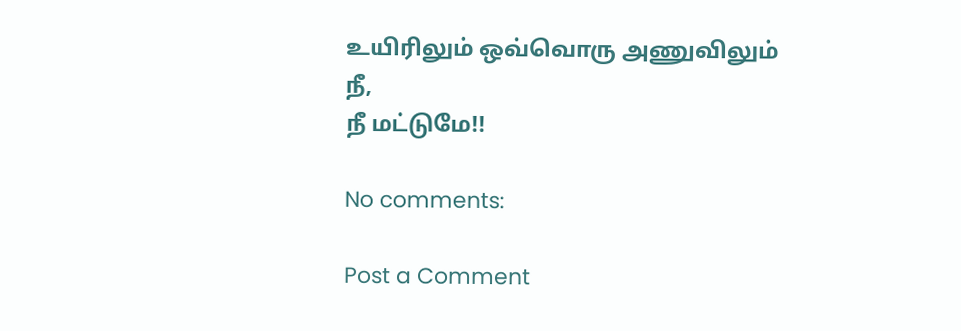உயிரிலும் ஒவ்வொரு அணுவிலும் நீ,
நீ மட்டுமே!!

No comments:

Post a Comment